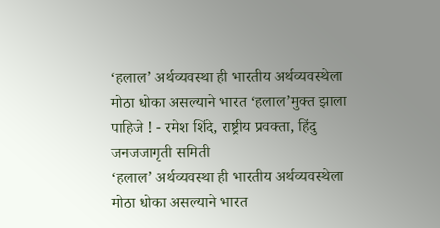‘हलाल’ अर्थव्यवस्था ही भारतीय अर्थव्यवस्थेला मोठा धोका असल्याने भारत ‘हलाल’मुक्त झाला पाहिजे ! - रमेश शिंदे, राष्ट्रीय प्रवक्ता, हिंदु जनजजागृती समिती
‘हलाल’ अर्थव्यवस्था ही भारतीय अर्थव्यवस्थेला मोठा धोका असल्याने भारत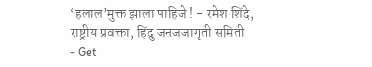‘हलाल’मुक्त झाला पाहिजे ! - रमेश शिंदे, राष्ट्रीय प्रवक्ता, हिंदु जनजजागृती समिती
- Get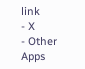link
- X
- Other Apps